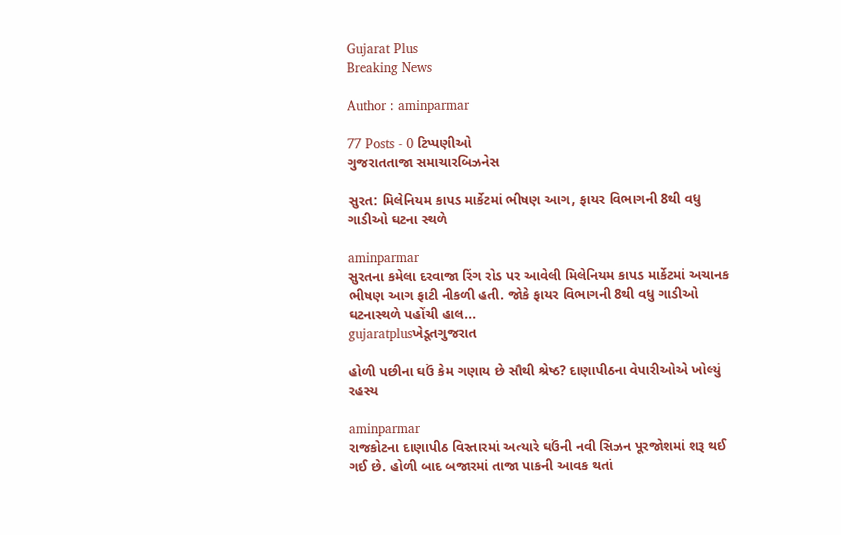Gujarat Plus
Breaking News

Author : aminparmar

77 Posts - 0 ટિપ્પણીઓ
ગુજરાતતાજા સમાચારબિઝનેસ

સુરત: મિલેનિયમ કાપડ માર્કેટમાં ભીષણ આગ, ફાયર વિભાગની 8થી વધુ ગાડીઓ ઘટના સ્થળે

aminparmar
સુરતના કમેલા દરવાજા રિંગ રોડ પર આવેલી મિલેનિયમ કાપડ માર્કેટમાં અચાનક ભીષણ આગ ફાટી નીકળી હતી. જોકે ફાયર વિભાગની 8થી વધુ ગાડીઓ ઘટનાસ્થળે પહોંચી હાલ...
gujaratplusખેડૂતગુજરાત

હોળી પછીના ઘઉં કેમ ગણાય છે સૌથી શ્રેષ્ઠ? દાણાપીઠના વેપારીઓએ ખોલ્યું રહસ્ય

aminparmar
રાજકોટના દાણાપીઠ વિસ્તારમાં અત્યારે ઘઉંની નવી સિઝન પૂરજોશમાં શરૂ થઈ ગઈ છે. હોળી બાદ બજારમાં તાજા પાકની આવક થતાં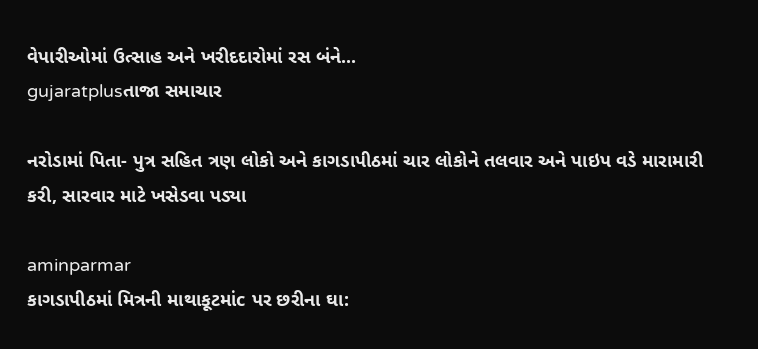વેપારીઓમાં ઉત્સાહ અને ખરીદદારોમાં રસ બંને...
gujaratplusતાજા સમાચાર

નરોડામાં પિતા- પુત્ર સહિત ત્રણ લોકો અને કાગડાપીઠમાં ચાર લોકોને તલવાર અને પાઇપ વડે મારામારી કરી, સારવાર માટે ખસેડવા પડ્યા

aminparmar
કાગડાપીઠમાં મિત્રની માથાકૂટમાંc પર છરીના ઘા: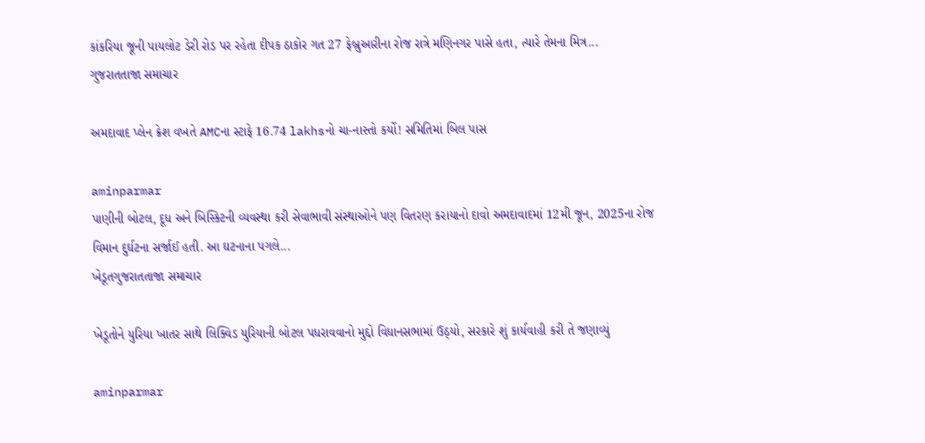કાંકરિયા જૂની પાયલોટ ડેરી રોડ પર રહેતા દીપક ઠાકોર ગત 27 ફેબ્રુઆરીના રોજ રાત્રે મણિનગર પાસે હતા, ત્યારે તેમના મિત્ર...
ગુજરાતતાજા સમાચાર

અમદાવાદ પ્લેન ક્રેશ વખતે AMCના સ્ટાફે 16.74 lakhsનો ચા-નાસ્તો કર્યો! સમિતિમાં બિલ પાસ

aminparmar
પાણીની બોટલ, દૂધ અને બિસ્કિટની વ્યવસ્થા કરી સેવાભાવી સંસ્થાઓને પણ વિતરણ કરાયાનો દાવો અમદાવાદમાં 12મી જૂન, 2025ના રોજ વિમાન દુર્ઘટના સર્જાઈ હતી. આ ઘટનાના પગલે...
ખેડૂતગુજરાતતાજા સમાચાર

ખેડૂતોને યુરિયા ખાતર સાથે લિક્વિડ યુરિયાની બોટલ પધરાવવાનો મુદ્દો વિધાનસભામાં ઉઠ્યો, સરકારે શું કાર્યવાહી કરી તે જણાવ્યું

aminparmar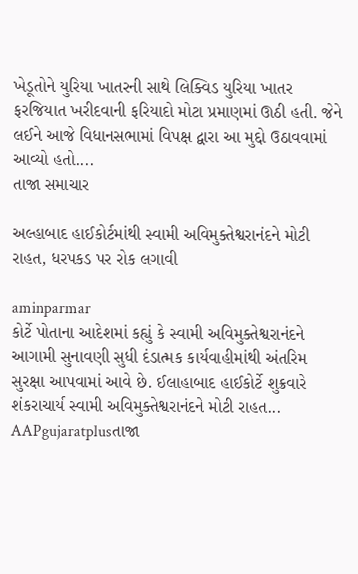ખેડૂતોને યુરિયા ખાતરની સાથે લિક્વિડ યુરિયા ખાતર ફરજિયાત ખરીદવાની ફરિયાદો મોટા પ્રમાણમાં ઊઠી હતી. જેને લઈને આજે વિધાનસભામાં વિપક્ષ દ્વારા આ મુદ્દો ઉઠાવવામાં આવ્યો હતો....
તાજા સમાચાર

અલ્હાબાદ હાઈકોર્ટમાંથી સ્વામી અવિમુક્તેશ્વરાનંદને મોટી રાહત, ધરપકડ પર રોક લગાવી

aminparmar
કોર્ટે પોતાના આદેશમાં કહ્યું કે સ્વામી અવિમુક્તેશ્વરાનંદને આગામી સુનાવણી સુધી દંડાત્મક કાર્યવાહીમાંથી અંતરિમ સુરક્ષા આપવામાં આવે છે. ઈલાહાબાદ હાઈકોર્ટે શુક્રવારે શંકરાચાર્ય સ્વામી અવિમુક્તેશ્વરાનંદને મોટી રાહત...
AAPgujaratplusતાજા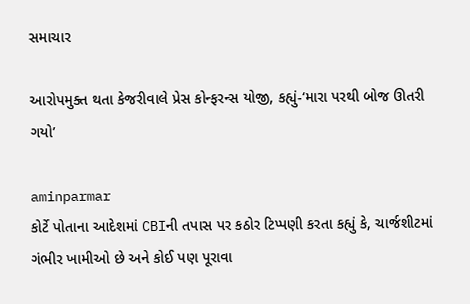સમાચાર

આરોપમુક્ત થતા કેજરીવાલે પ્રેસ કોન્ફરન્સ યોજી, કહ્યું-‘મારા પરથી બોજ ઊતરી ગયો’

aminparmar
કોર્ટે પોતાના આદેશમાં CBIની તપાસ પર કઠોર ટિપ્પણી કરતા કહ્યું કે, ચાર્જશીટમાં ગંભીર ખામીઓ છે અને કોઈ પણ પૂરાવા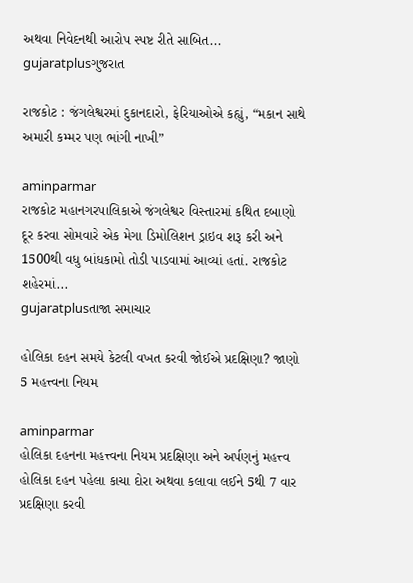અથવા નિવેદનથી આરોપ સ્પષ્ટ રીતે સાબિત...
gujaratplusગુજરાત

રાજકોટ : જંગલેશ્વરમાં દુકાનદારો, ફેરિયાઓએ કહ્યું, “મકાન સાથે અમારી કમ્મર પણ ભાંગી નાખી”

aminparmar
રાજકોટ મહાનગરપાલિકાએ જંગલેશ્વર વિસ્તારમાં કથિત દબાણો દૂર કરવા સોમવારે એક મેગા ડિમોલિશન ડ્રાઇવ શરૂ કરી અને 1500થી વધુ બાંધકામો તોડી પાડવામાં આવ્યાં હતાં. રાજકોટ શહેરમાં...
gujaratplusતાજા સમાચાર

હોલિકા દહન સમયે કેટલી વખત કરવી જોઈએ પ્રદક્ષિણા? જાણો 5 મહત્ત્વના નિયમ

aminparmar
હોલિકા દહનના મહત્ત્વના નિયમ પ્રદક્ષિણા અને અર્પણનું મહત્ત્વ હોલિકા દહન પહેલા કાચા દોરા અથવા કલાવા લઈને 5થી 7 વાર પ્રદક્ષિણા કરવી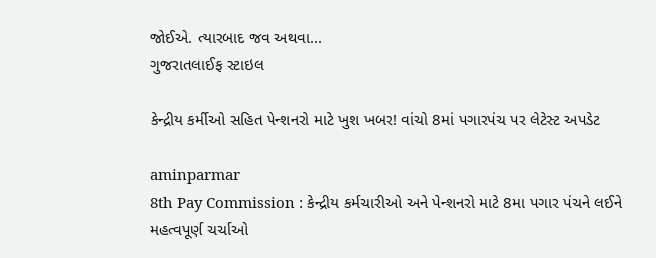જોઈએ. ત્યારબાદ જવ અથવા...
ગુજરાતલાઈફ સ્ટાઇલ

કેન્દ્રીય કર્મીઓ સહિત પેન્શનરો માટે ખુશ ખબર! વાંચો 8માં પગારપંચ પર લેટેસ્ટ અપડેટ

aminparmar
8th Pay Commission : કેન્દ્રીય કર્મચારીઓ અને પેન્શનરો માટે 8મા પગાર પંચને લઈને મહત્વપૂર્ણ ચર્ચાઓ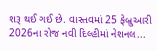શરૂ થઈ ગઈ છે. વાસ્તવમાં 25 ફેબ્રુઆરી 2026ના રોજ નવી દિલ્હીમાં નેશનલ...